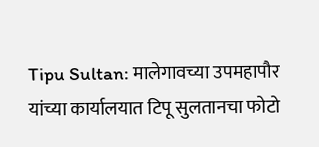Tipu Sultan: मालेगावच्या उपमहापौर यांच्या कार्यालयात टिपू सुलतानचा फोटो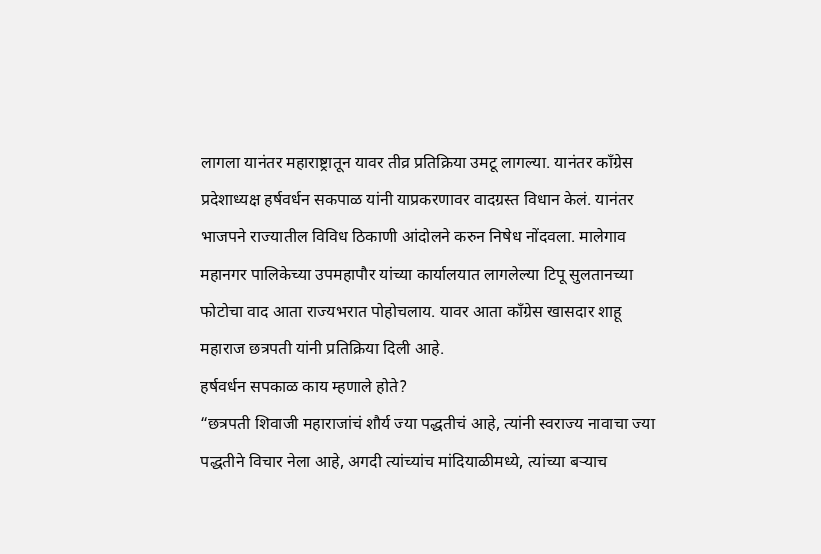लागला यानंतर महाराष्ट्रातून यावर तीव्र प्रतिक्रिया उमटू लागल्या. यानंतर काँग्रेस प्रदेशाध्यक्ष हर्षवर्धन सकपाळ यांनी याप्रकरणावर वादग्रस्त विधान केलं. यानंतर भाजपने राज्यातील विविध ठिकाणी आंदोलने करुन निषेध नोंदवला. मालेगाव महानगर पालिकेच्या उपमहापौर यांच्या कार्यालयात लागलेल्या टिपू सुलतानच्या फोटोचा वाद आता राज्यभरात पोहोचलाय. यावर आता काँग्रेस खासदार शाहू महाराज छत्रपती यांनी प्रतिक्रिया दिली आहे.
हर्षवर्धन सपकाळ काय म्हणाले होते?
“छत्रपती शिवाजी महाराजांचं शौर्य ज्या पद्धतीचं आहे, त्यांनी स्वराज्य नावाचा ज्या पद्धतीने विचार नेला आहे, अगदी त्यांच्यांच मांदियाळीमध्ये, त्यांच्या बऱ्याच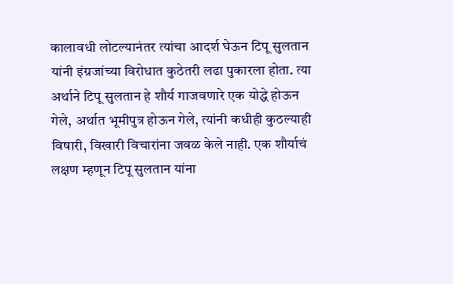कालावधी लोटल्यानंतर त्यांचा आदर्श घेऊन टिपू सुलतान यांनी इंग्रजांच्या विरोधात कुठेतरी लढा पुकारला होता. त्या अर्थाने टिपू सुलतान हे शौर्य गाजवणारे एक योद्धे होऊन गेले, अर्थात भूमीपुत्र होऊन गेले, त्यांनी कधीही कुठल्याही विषारी, विखारी विचारांना जवळ केले नाही. एक शौर्याचं लक्षण म्हणून टिपू सुलतान यांना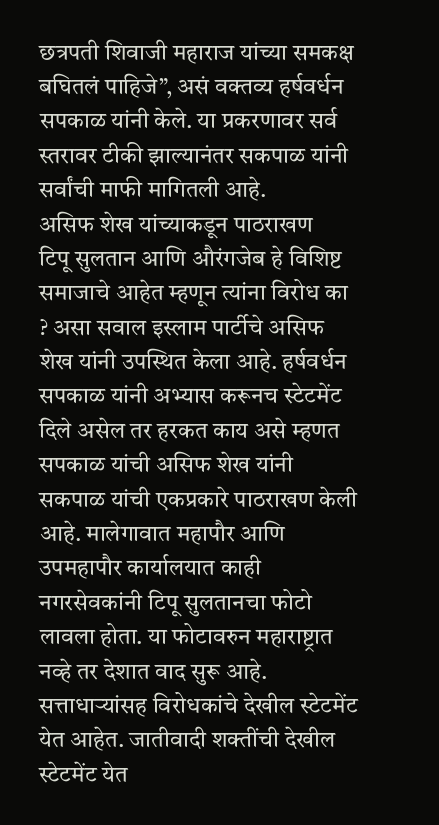छत्रपती शिवाजी महाराज यांच्या समकक्ष बघितलं पाहिजे”, असं वक्तव्य हर्षवर्धन सपकाळ यांनी केले. या प्रकरणावर सर्व स्तरावर टीकी झाल्यानंतर सकपाळ यांनी सर्वांची माफी मागितली आहे.
असिफ शेख यांच्याकडून पाठराखण
टिपू सुलतान आणि औरंगजेब हे विशिष्ट समाजाचे आहेत म्हणून त्यांना विरोध का ? असा सवाल इस्लाम पार्टीचे असिफ शेख यांनी उपस्थित केला आहे. हर्षवर्धन सपकाळ यांनी अभ्यास करूनच स्टेटमेंट दिले असेल तर हरकत काय असे म्हणत सपकाळ यांची असिफ शेख यांनी सकपाळ यांची एकप्रकारे पाठराखण केली आहे. मालेगावात महापौर आणि उपमहापौर कार्यालयात काही नगरसेवकांनी टिपू सुलतानचा फोटो लावला होता. या फोटावरुन महाराष्ट्रात नव्हे तर देशात वाद सुरू आहे. सत्ताधाऱ्यांसह विरोधकांचे देखील स्टेटमेंट येत आहेत. जातीवादी शक्तींची देखील स्टेटमेंट येत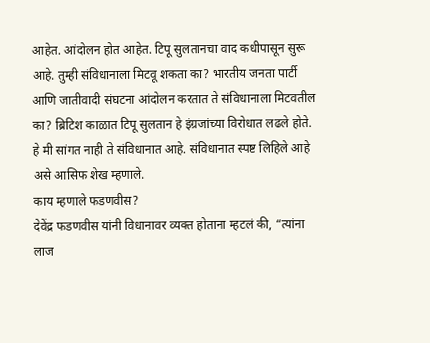आहेत. आंदोलन होत आहेत. टिपू सुलतानचा वाद कधीपासून सुरू आहे. तुम्ही संविधानाला मिटवू शकता का? भारतीय जनता पार्टी आणि जातीवादी संघटना आंदोलन करतात ते संविधानाला मिटवतील का? ब्रिटिश काळात टिपू सुलतान हे इंग्रजांच्या विरोधात लढले होते. हे मी सांगत नाही ते संविधानात आहे. संविधानात स्पष्ट लिहिले आहे असे आसिफ शेख म्हणाले.
काय म्हणाले फडणवीस?
देवेंद्र फडणवीस यांनी विधानावर व्यक्त होताना म्हटलं की, “त्यांना लाज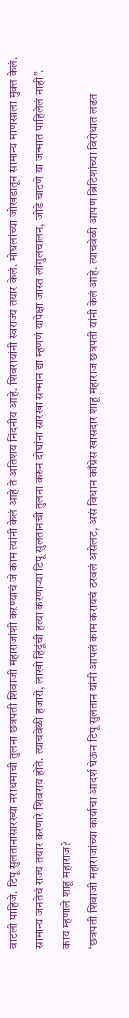वाटली पाहिजे. टिपू सुलतानासारख्या नराधमाची तुलना छत्रपती शिवाजी महाराजांशी कऱण्याचं जे काम त्यांनी केलं आहे ते अतिशय निंदनीय आहे. शिवरायांनी स्वराज्य तयार केलं. मोघलांच्या जोखडातून सामान्य माणसाला मुक्त केलं. सामान्य जनतेचं राज्य तयार करणारे शिवराय होते. त्याचवेळी हजारो, लाखो हिंदूंची हत्या करणाऱ्या टिपू सुलतानची तुलना करुन दोघांना सारखा सन्मान द्या म्हणणं यापेक्षा जास्त लांगुलचालन, जोडे चाटणे या जन्मात पाहिलेलं नाही”.
काय म्हणाले शाहू महाराज?
‘छत्रपती शिवाजी महाराजांच्या कार्याचा आदर्श घेऊन टिपू सुलतान यांनी आपलं काम करायचं ठरवलं असेलट, असं विधान काँग्रेस खासदार शाहू महाराज छत्रपती यांनी केलं आहे. त्याचवेळी आपण ब्रिटिशांच्या विरोधात लढत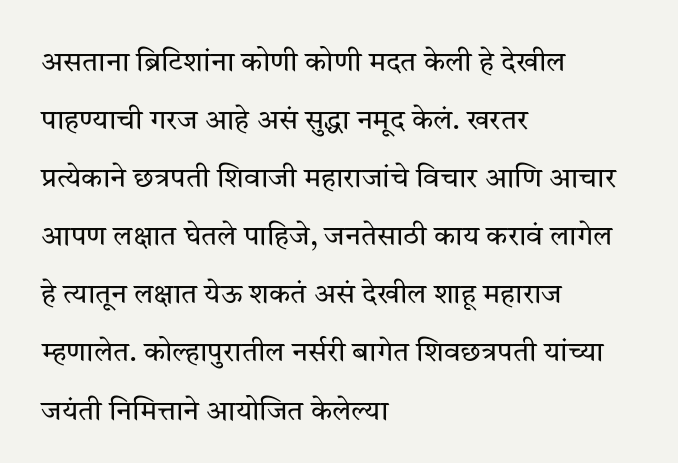असताना ब्रिटिशांना कोणी कोणी मदत केली हे देखील पाहण्याची गरज आहे असं सुद्धा नमूद केलं. खरतर प्रत्येकाने छत्रपती शिवाजी महाराजांचे विचार आणि आचार आपण लक्षात घेतले पाहिजे, जनतेसाठी काय करावं लागेल हे त्यातून लक्षात येऊ शकतं असं देखील शाहू महाराज म्हणालेत. कोल्हापुरातील नर्सरी बागेत शिवछत्रपती यांच्या जयंती निमित्ताने आयोजित केलेल्या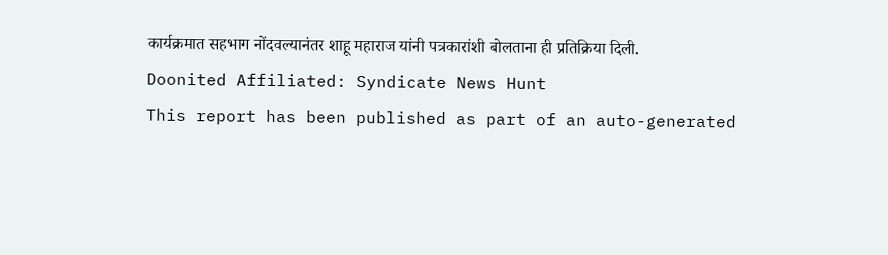कार्यक्रमात सहभाग नोंदवल्यानंतर शाहू महाराज यांनी पत्रकारांशी बोलताना ही प्रतिक्रिया दिली.
Doonited Affiliated: Syndicate News Hunt
This report has been published as part of an auto-generated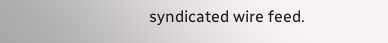syndicated wire feed.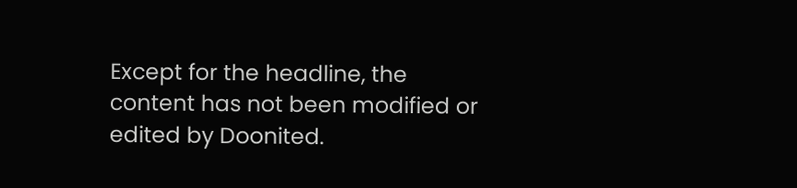Except for the headline, the content has not been modified or edited by Doonited.